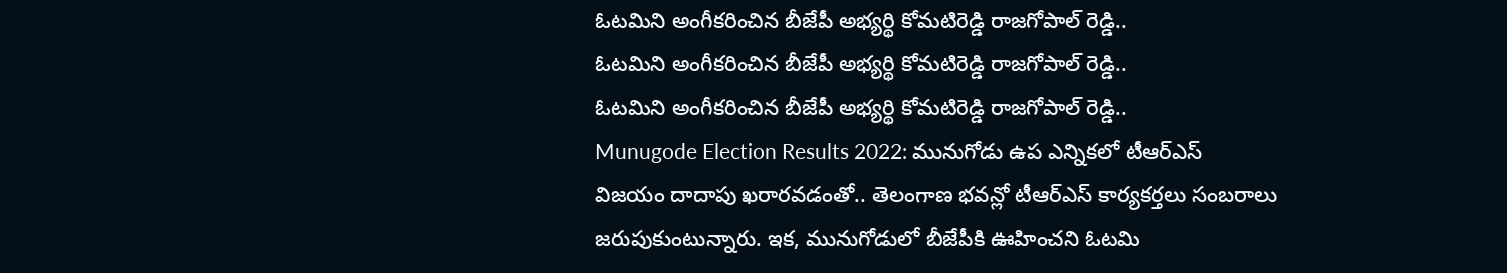ఓటమిని అంగీకరించిన బీజేపీ అభ్యర్థి కోమటిరెడ్డి రాజగోపాల్ రెడ్డి..
ఓటమిని అంగీకరించిన బీజేపీ అభ్యర్థి కోమటిరెడ్డి రాజగోపాల్ రెడ్డి..
ఓటమిని అంగీకరించిన బీజేపీ అభ్యర్థి కోమటిరెడ్డి రాజగోపాల్ రెడ్డి..
Munugode Election Results 2022: మునుగోడు ఉప ఎన్నికలో టీఆర్ఎస్ విజయం దాదాపు ఖరారవడంతో.. తెలంగాణ భవన్లో టీఆర్ఎస్ కార్యకర్తలు సంబరాలు జరుపుకుంటున్నారు. ఇక, మునుగోడులో బీజేపీకి ఊహించని ఓటమి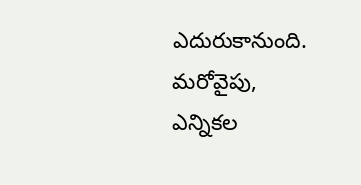ఎదురుకానుంది. మరోవైపు, ఎన్నికల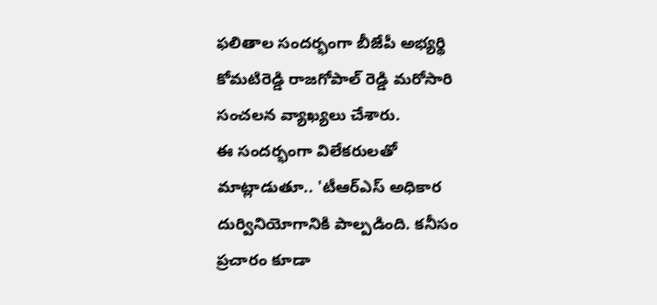ఫలితాల సందర్భంగా బీజేపీ అభ్యర్థి కోమటిరెడ్డి రాజగోపాల్ రెడ్డి మరోసారి సంచలన వ్యాఖ్యలు చేశారు.
ఈ సందర్భంగా విలేకరులతో మాట్లాడుతూ.. 'టీఆర్ఎస్ అధికార దుర్వినియోగానికి పాల్పడింది. కనీసం ప్రచారం కూడా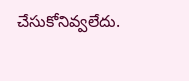చేసుకోనివ్వలేదు.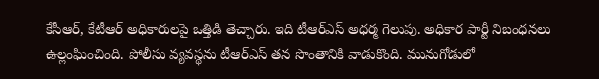కేసీఆర్, కేటీఆర్ అధికారులపై ఒత్తిడి తెచ్చారు. ఇది టీఆర్ఎస్ అధర్మ గెలుపు. అధికార పార్టీ నిబంధనలు ఉల్లంఘించింది. పోలీసు వ్యవస్థను టీఆర్ఎస్ తన సొంతానికి వాడుకొంది. మునుగోడులో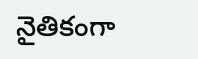నైతికంగా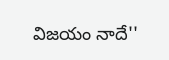విజయం నాదే''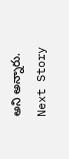అని అన్నారు.
Next Story